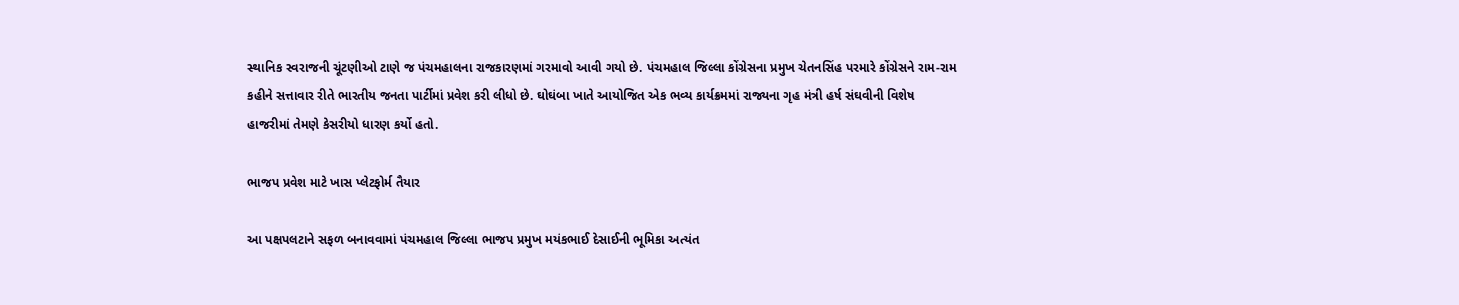સ્થાનિક સ્વરાજની ચૂંટણીઓ ટાણે જ પંચમહાલના રાજકારણમાં ગરમાવો આવી ગયો છે. પંચમહાલ જિલ્લા કોંગ્રેસના પ્રમુખ ચેતનસિંહ પરમારે કોંગ્રેસને રામ-રામ કહીને સત્તાવાર રીતે ભારતીય જનતા પાર્ટીમાં પ્રવેશ કરી લીધો છે. ઘોઘંબા ખાતે આયોજિત એક ભવ્ય કાર્યક્રમમાં રાજ્યના ગૃહ મંત્રી હર્ષ સંઘવીની વિશેષ હાજરીમાં તેમણે કેસરીયો ધારણ કર્યો હતો.

ભાજપ પ્રવેશ માટે ખાસ પ્લેટફોર્મ તૈયાર

આ પક્ષપલટાને સફળ બનાવવામાં પંચમહાલ જિલ્લા ભાજપ પ્રમુખ મયંકભાઈ દેસાઈની ભૂમિકા અત્યંત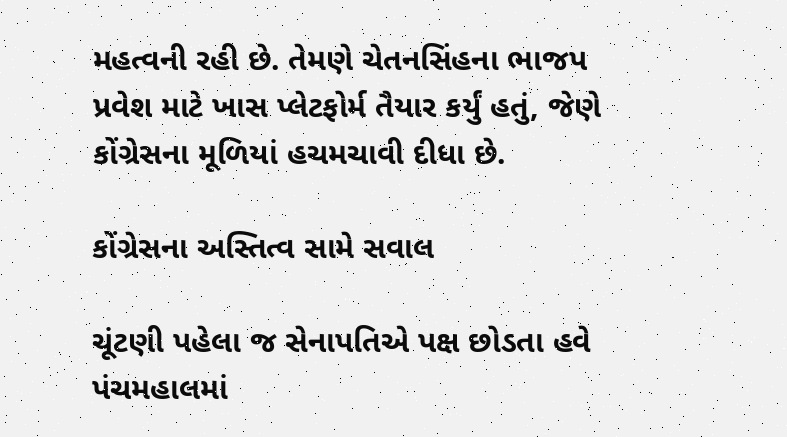મહત્વની રહી છે. તેમણે ચેતનસિંહના ભાજપ પ્રવેશ માટે ખાસ પ્લેટફોર્મ તૈયાર કર્યું હતું, જેણે કોંગ્રેસના મૂળિયાં હચમચાવી દીધા છે.

કોંગ્રેસના અસ્તિત્વ સામે સવાલ

ચૂંટણી પહેલા જ સેનાપતિએ પક્ષ છોડતા હવે પંચમહાલમાં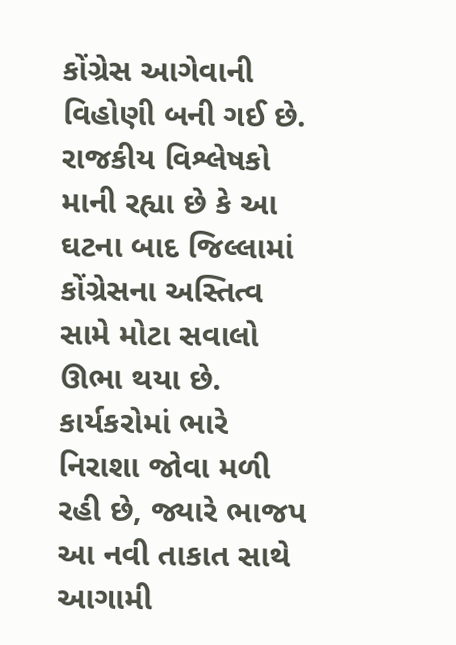કોંગ્રેસ આગેવાની વિહોણી બની ગઈ છે. રાજકીય વિશ્લેષકો માની રહ્યા છે કે આ ઘટના બાદ જિલ્લામાં કોંગ્રેસના અસ્તિત્વ સામે મોટા સવાલો ઊભા થયા છે. કાર્યકરોમાં ભારે નિરાશા જોવા મળી રહી છે, જ્યારે ભાજપ આ નવી તાકાત સાથે આગામી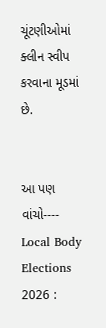ચૂંટણીઓમાં ક્લીન સ્વીપ કરવાના મૂડમાં છે.


આ પણ વાંચો----    Local Body Elections 2026 :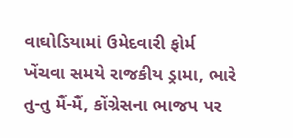વાઘોડિયામાં ઉમેદવારી ફોર્મ ખેંચવા સમયે રાજકીય ડ્રામા, ભારે તુ-તુ મૈં-મૈં, કોંગ્રેસના ભાજપ પર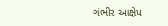ગંભીર આક્ષેપ